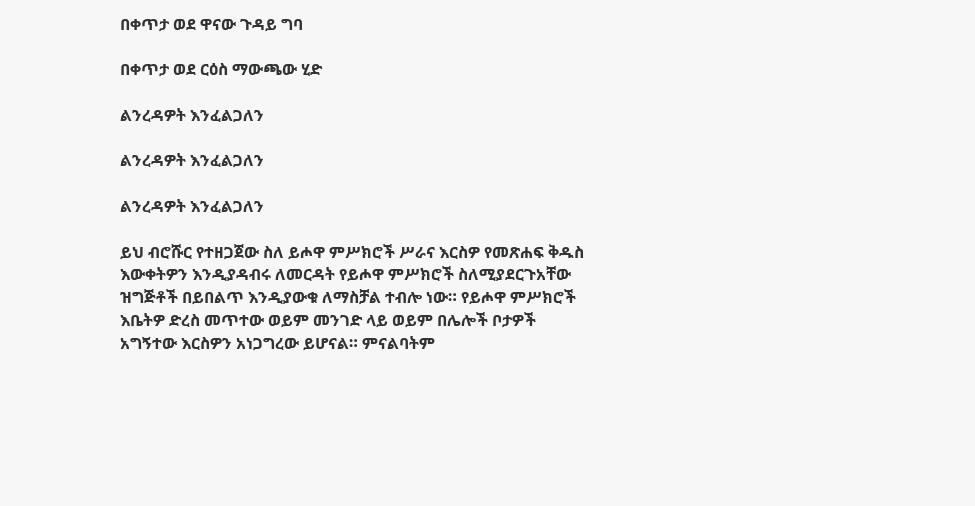በቀጥታ ወደ ዋናው ጉዳይ ግባ

በቀጥታ ወደ ርዕስ ማውጫው ሂድ

ልንረዳዎት እንፈልጋለን

ልንረዳዎት እንፈልጋለን

ልንረዳዎት እንፈልጋለን

ይህ ብሮሹር የተዘጋጀው ስለ ይሖዋ ምሥክሮች ሥራና እርስዎ የመጽሐፍ ቅዱስ እውቀትዎን እንዲያዳብሩ ለመርዳት የይሖዋ ምሥክሮች ስለሚያደርጉአቸው ዝግጅቶች በይበልጥ እንዲያውቁ ለማስቻል ተብሎ ነው። የይሖዋ ምሥክሮች እቤትዎ ድረስ መጥተው ወይም መንገድ ላይ ወይም በሌሎች ቦታዎች አግኝተው እርስዎን አነጋግረው ይሆናል። ምናልባትም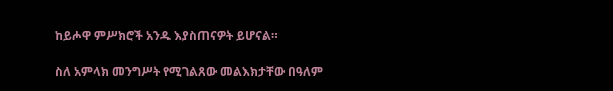ከይሖዋ ምሥክሮች አንዱ እያስጠናዎት ይሆናል።

ስለ አምላክ መንግሥት የሚገልጸው መልእክታቸው በዓለም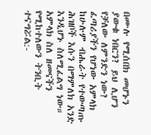በሙሉ የሚሰበክ መሆኑን ያውቁ ነበርን? ይህ ሊሆን የቻለው ለምንድን ነው? ፈጣሪያችን የሆነው አምላክ ከሁሉም ብሔራት የተውጣጡ ሕዝቦች እሱን በማምለክ አንድ እንዲሆኑ ስለሚፈልግ ነው። አምላክ ስለ ዘመናችን የሚከተለውን ትንቢት ተናግሯል:-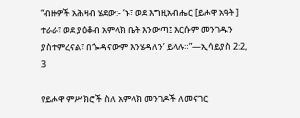“ብዙዎች አሕዛብ ሄደው:- ‘ኑ፣ ወደ እግዚአብሔር [ይሖዋ አዓት ] ተራራ፣ ወደ ያዕቆብ አምላክ ቤት እንውጣ፤ እርሱም መንገዱን ያስተምረናል፣ በጐዳናውም እንሄዳለን’ ይላሉ።”—ኢሳይያስ 2:2, 3

የይሖዋ ምሥክሮች ስለ አምላክ መንገዶች ለመናገር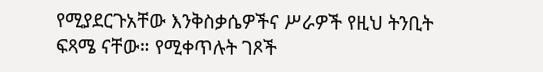የሚያደርጉአቸው እንቅስቃሴዎችና ሥራዎች የዚህ ትንቢት ፍጻሜ ናቸው። የሚቀጥሉት ገጾች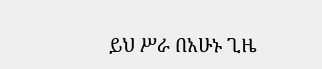ይህ ሥራ በአሁኑ ጊዜ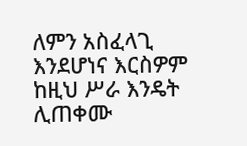ለምን አስፈላጊ እንደሆነና እርስዎም ከዚህ ሥራ እንዴት ሊጠቀሙ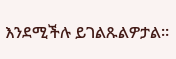እንደሚችሉ ይገልጹልዎታል።